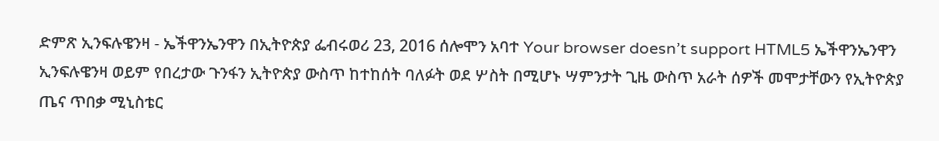ድምጽ ኢንፍሉዌንዛ - ኤችዋንኤንዋን በኢትዮጵያ ፌብሩወሪ 23, 2016 ሰሎሞን አባተ Your browser doesn’t support HTML5 ኤችዋንኤንዋን ኢንፍሉዌንዛ ወይም የበረታው ጉንፋን ኢትዮጵያ ውስጥ ከተከሰት ባለፉት ወደ ሦስት በሚሆኑ ሣምንታት ጊዜ ውስጥ አራት ሰዎች መሞታቸውን የኢትዮጵያ ጤና ጥበቃ ሚኒስቴር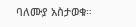ባለሙያ አስታወቁ።